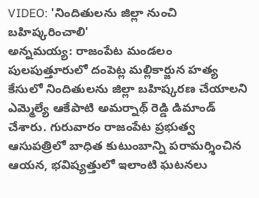VIDEO: 'నిందితులను జిల్లా నుంచి బహిష్కరించాలి'
అన్నమయ్య: రాజంపేట మండలం పులపుత్తూరులో దంపెట్ల మల్లికార్జున హత్య కేసులో నిందితులను జిల్లా బహిష్కరణ చేయాలని ఎమ్మెల్యే ఆకేపాటి అమర్నాథ్ రెడ్డి డిమాండ్ చేశారు. గురువారం రాజంపేట ప్రభుత్వ ఆసుపత్రిలో బాధిత కుటుంబాన్ని పరామర్శించిన ఆయన, భవిష్యత్తులో ఇలాంటి ఘటనలు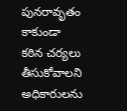పునరావృతం కాకుండా కఠిన చర్యలు తీసుకోవాలని అధికారులను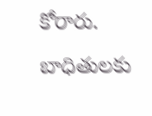కోరారు. బాధితులకు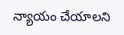న్యాయం చేయాలని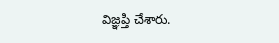విజ్ఞప్తి చేశారు.